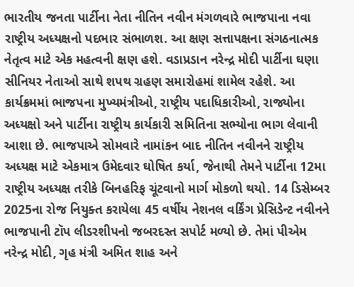ભારતીય જનતા પાર્ટીના નેતા નીતિન નવીન મંગળવારે ભાજપાના નવા રાષ્ટ્રીય અધ્યક્ષનો પદભાર સંભાળશ. આ ક્ષણ સત્તાપક્ષના સંગઠનાત્મક નેતૃત્વ માટે એક મહત્વની ક્ષણ હશે. વડાપ્રડાન નરેન્દ્ર મોદી પાર્ટીના ઘણા સીનિયર નેતાઓ સાથે શપથ ગ્રહણ સમારોહમાં શામેલ રહેશે. આ કાર્યક્રમમાં ભાજપના મુખ્યમંત્રીઓ, રાષ્ટ્રીય પદાધિકારીઓ, રાજ્યોના અધ્યક્ષો અને પાર્ટીના રાષ્ટ્રીય કાર્યકારી સમિતિના સભ્યોના ભાગ લેવાની આશા છે. ભાજપાએ સોમવારે નામાંકન બાદ નીતિન નવીનને રાષ્ટ્રીય અધ્યક્ષ માટે એકમાત્ર ઉમેદવાર ઘોષિત કર્યા, જેનાથી તેમને પાર્ટીના 12મા રાષ્ટ્રીય અધ્યક્ષ તરીકે બિનહરિફ ચૂંટવાનો માર્ગ મોકળો થયો. 14 ડિસેમ્બર 2025ના રોજ નિયુક્ત કરાયેલા 45 વર્ષીય નેશનલ વર્કિંગ પ્રેસિડેન્ટ નવીનને ભાજપાની ટૉપ લીડરશીપનો જબરદસ્ત સપોર્ટ મળ્યો છે. તેમાં પીએમ નરેન્દ્ર મોદી, ગૃહ મંત્રી અમિત શાહ અને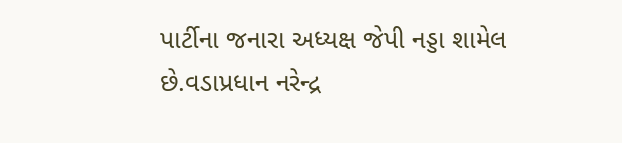પાર્ટીના જનારા અધ્યક્ષ જેપી નડ્ડા શામેલ છે.વડાપ્રધાન નરેન્દ્ર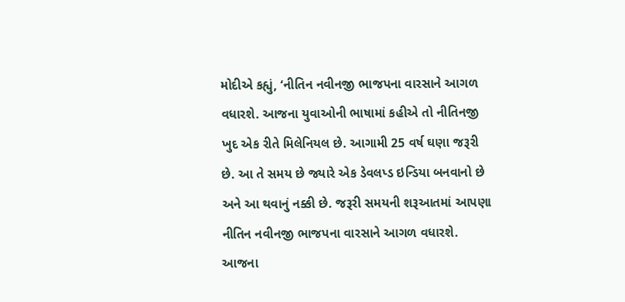મોદીએ કહ્યું, ‘નીતિન નવીનજી ભાજપના વારસાને આગળ વધારશે. આજના યુવાઓની ભાષામાં કહીએ તો નીતિનજી ખુદ એક રીતે મિલેનિયલ છે. આગામી 25 વર્ષ ઘણા જરૂરી છે. આ તે સમય છે જ્યારે એક ડેવલપ્ડ ઇન્ડિયા બનવાનો છે અને આ થવાનું નક્કી છે. જરૂરી સમયની શરૂઆતમાં આપણા નીતિન નવીનજી ભાજપના વારસાને આગળ વધારશે. આજના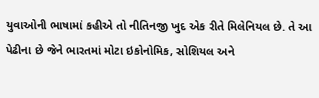યુવાઓની ભાષામાં કહીએ તો નીતિનજી ખુદ એક રીતે મિલેનિયલ છે. તે આ પેઢીના છે જેને ભારતમાં મોટા ઇકોનોમિક, સોશિયલ અને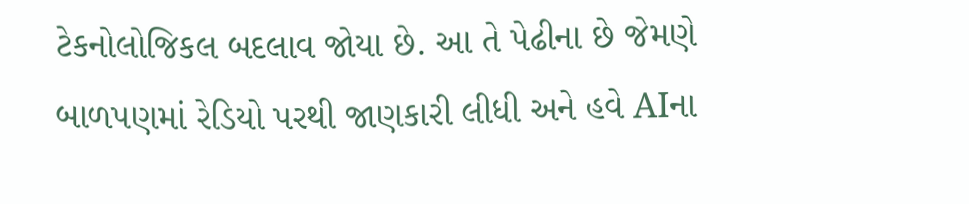ટેકનોલોજિકલ બદલાવ જોયા છે. આ તે પેઢીના છે જેમણે બાળપણમાં રેડિયો પરથી જાણકારી લીધી અને હવે AIના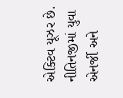એક્ટિવ યૂઝર છે. નીતિનજીમાં યુવા એનર્જી અને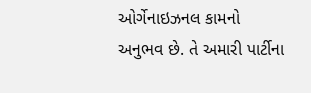ઓર્ગેનાઇઝનલ કામનો અનુભવ છે. તે અમારી પાર્ટીના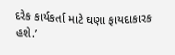દરેક કાર્યકર્તા માટે ઘણા ફાયદાકારક હશે.’